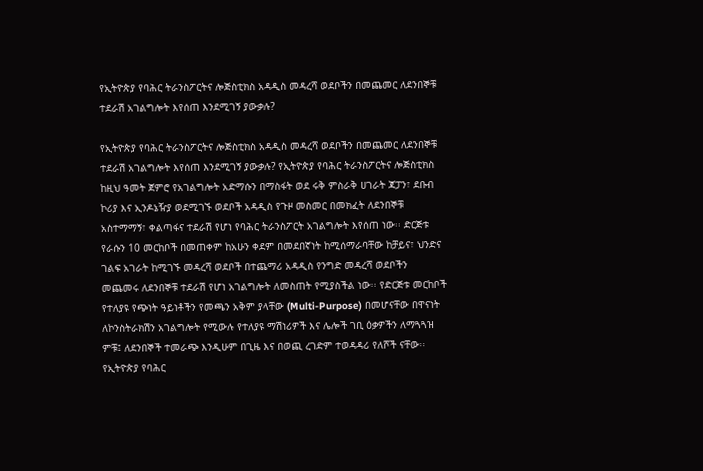የኢትዮጵያ የባሕር ትራንስፖርትና ሎጅስቲክስ አዳዲስ መዳረሻ ወደቦችን በመጨመር ለደንበኞቹ ተደራሽ አገልግሎት እየሰጠ እንደሚገኝ ያውቃሉ?

የኢትዮጵያ የባሕር ትራንስፖርትና ሎጅስቲክስ አዳዲስ መዳረሻ ወደቦችን በመጨመር ለደንበኞቹ ተደራሽ አገልግሎት እየሰጠ እንደሚገኝ ያውቃሉ? የኢትዮጵያ የባሕር ትራንስፖርትና ሎጅስቲክስ ከዚህ ዓመት ጀምሮ የአገልግሎት አድማሱን በማስፋት ወደ ሩቅ ምስራቅ ሀገራት ጃፓን፣ ደቡብ ኮሪያ እና ኢንዶኔዥያ ወደሚገኙ ወደቦች አዳዲስ የጉዞ መስመር በመክፈት ለደንበኞቹ አስተማማኝ፣ ቀልጣፋና ተደራሽ የሆነ የባሕር ትራንስፖርት አገልግሎት እየሰጠ ነው፡፡ ድርጅቱ የራሱን 10 መርከቦች በመጠቀም ከአሁን ቀደም በመደበኛነት ከሚሰማራባቸው ከቻይና፣ ህንድና ገልፍ አገራት ከሚገኙ መዳረሻ ወደቦች በተጨማሪ አዳዲስ የንግድ መዳረሻ ወደቦችን መጨመሩ ለደንበኞቹ ተደራሽ የሆነ አገልግሎት ለመስጠት የሚያስችል ነው፡፡ የድርጅቱ መርከቦች የተለያዩ የጭነት ዓይነቶችን የመጫን አቅም ያላቸው (Multi-Purpose) በመሆናቸው በዋናነት ለኮንስትራክሽን አገልግሎት የሚውሉ የተለያዩ ማሽነሪዎች እና ሌሎች ገቢ ዕቃዎችን ለማጓጓዝ ምቹ፤ ለደንበኞች ተመራጭ እንዲሁም በጊዜ እና በወጪ ረገድም ተወዳዳሪ የለሾች ናቸው፡፡ የኢትዮጵያ የባሕር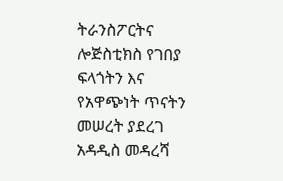ትራንስፖርትና ሎጅስቲክስ የገበያ ፍላጎትን እና የአዋጭነት ጥናትን መሠረት ያደረገ አዳዲስ መዳረሻ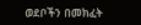ወደቦችን በመክፈት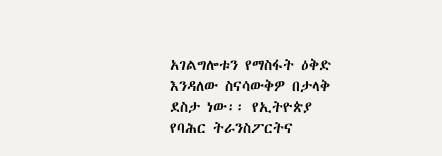አገልግሎቱን የማስፋት ዕቅድ እንዳለው ስናሳውቅዎ በታላቅ ደስታ ነው፡፡ የኢትዮጵያ የባሕር ትራንስፖርትና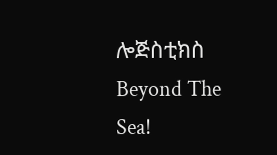ሎጅስቲክስ Beyond The Sea!